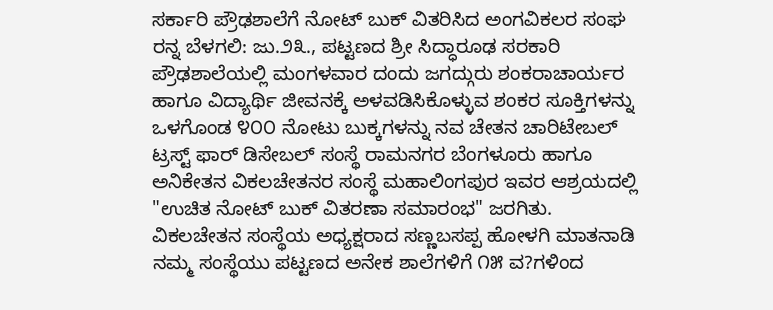ಸರ್ಕಾರಿ ಪ್ರೌಢಶಾಲೆಗೆ ನೋಟ್ ಬುಕ್ ವಿತರಿಸಿದ ಅಂಗವಿಕಲರ ಸಂಘ
ರನ್ನ ಬೆಳಗಲಿ: ಜು.೨೩., ಪಟ್ಟಣದ ಶ್ರೀ ಸಿದ್ಧಾರೂಢ ಸರಕಾರಿ ಪ್ರೌಢಶಾಲೆಯಲ್ಲಿ ಮಂಗಳವಾರ ದಂದು ಜಗದ್ಗುರು ಶಂಕರಾಚಾರ್ಯರ ಹಾಗೂ ವಿದ್ಯಾರ್ಥಿ ಜೀವನಕ್ಕೆ ಅಳವಡಿಸಿಕೊಳ್ಳುವ ಶಂಕರ ಸೂಕ್ತಿಗಳನ್ನು ಒಳಗೊಂಡ ೪೦೦ ನೋಟು ಬುಕ್ಕಗಳನ್ನು ನವ ಚೇತನ ಚಾರಿಟೇಬಲ್ ಟ್ರಸ್ಟ್ ಫಾರ್ ಡಿಸೇಬಲ್ ಸಂಸ್ಥೆ ರಾಮನಗರ ಬೆಂಗಳೂರು ಹಾಗೂ ಅನಿಕೇತನ ವಿಕಲಚೇತನರ ಸಂಸ್ಥೆ ಮಹಾಲಿಂಗಪುರ ಇವರ ಆಶ್ರಯದಲ್ಲಿ "ಉಚಿತ ನೋಟ್ ಬುಕ್ ವಿತರಣಾ ಸಮಾರಂಭ" ಜರಗಿತು.
ವಿಕಲಚೇತನ ಸಂಸ್ಥೆಯ ಅಧ್ಯಕ್ಷರಾದ ಸಣ್ಣಬಸಪ್ಪ ಹೋಳಗಿ ಮಾತನಾಡಿ ನಮ್ಮ ಸಂಸ್ಥೆಯು ಪಟ್ಟಣದ ಅನೇಕ ಶಾಲೆಗಳಿಗೆ ೧೫ ವ?ಗಳಿಂದ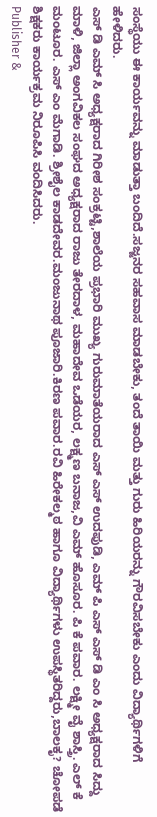ಸಂಸ್ಥೆಯು ಈ ಕಾರ್ಯವನ್ನು ಮಾಡುತ್ತಾ ಬಂದಿದೆ.ಸಜ್ಜನರ ಸಹವಾಸ ಮಾಡಬೇಕು, ತಂದೆ ತಾಯಿ ಮತ್ತು ಗುರು ಹಿರಿಯರನ್ನು ಗೌರವಿಸಬೇಕು ಎಂದು ವಿದ್ಯಾರ್ಥಿಗಳಿಗೆ ಹೇಳಿದರು.
ಎಸ್ ಡಿ ಎಮ್ ಸಿ ಅಧ್ಯಕ್ಷರಾದ ಗಿರೀಶ ಸಂಕ್ರಟ್ಟಿ,ಶಾಲೆಯ ಪ್ರಭಾರಿ ಮುಖ್ಯ ಗುರುಮಾತೆಯರಾದ ಎಸ್ ಎಸ್ ಉದಪುಡಿ, ಎಮ್ ಪಿ ಎಸ್ ಎಸ್ ಡಿ ಎಂ ಸಿ ಅಧ್ಯಕ್ಷರಾದ ಸಿದ್ದು ಮಾಳಿ, ಜಿಲ್ಲಾ ಅಂಗವಿಕಲ ಸಂಘದ ಅಧ್ಯಕ್ಷರಾದ ರಾಜು ತೇರದಾಳ, ಮಹಾದೇವ ಒಡೆಯರ, ಲಕ್ಷ್ಮಣ ಬನಾಜ,ವಿ ಎಮ್ ಹೊಸೂರ. ಪಿ ಕೆ ಪವಾರ. ಲಕ್ಷ್ಮೀ ವೈ ಶಾಸ್ತ್ರಿ. ಎಲ್ ಕೆ ಮಂಟೂರ. ಎಸ್ ಎಂ ಮೆಗಾಡಿ. ಶ್ರೀಶೈಲ ಕಾಡದೇವರ.ಮಂಜುನಾಥ ಪೂಜಾರಿ.ಕಿರಣ ಪವಾರ.ರವಿ ಹಿರೇಕಲ್ಮಠ ಹಾಗೂ ವಿದ್ಯಾರ್ಥಿಗಳು ಉಪಸ್ಥಿತರಿದ್ದರು,ಬಾಲಕೃ? ಚೋಪಡೆ ಶಿಕ್ಷಕರು ಕಾರ್ಯಕ್ರಮ ನಿರೂಪಿಸಿ ವಂದಿಸಿದರು.
Publisher &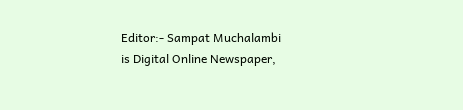Editor:- Sampat Muchalambi
is Digital Online Newspaper,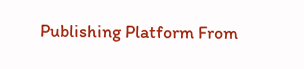Publishing Platform From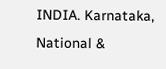INDIA. Karnataka, National &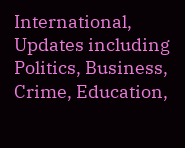International, Updates including Politics, Business, Crime, Education,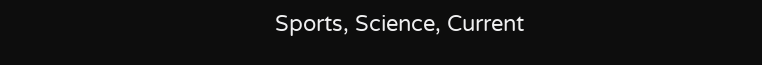Sports, Science, Current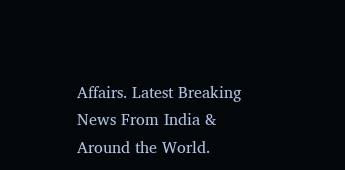Affairs. Latest Breaking News From India & Around the World.